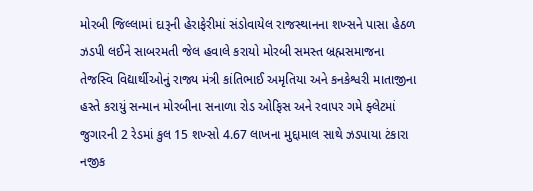મોરબી જિલ્લામાં દારૂની હેરાફેરીમાં સંડોવાયેલ રાજસ્થાનના શખ્સને પાસા હેઠળ ઝડપી લઈને સાબરમતી જેલ હવાલે કરાયો મોરબી સમસ્ત બ્રહ્મસમાજના તેજસ્વિ વિદ્યાર્થીઓનું રાજ્ય મંત્રી કાંતિભાઈ અમૃતિયા અને કનકેશ્વરી માતાજીના હસ્તે કરાયું સન્માન મોરબીના સનાળા રોડ ઓફિસ અને રવાપર ગમે ફ્લેટમાં જુગારની 2 રેડમાં કુલ 15 શખ્સો 4.67 લાખના મુદ્દામાલ સાથે ઝડપાયા ટંકારા નજીક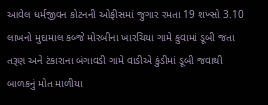આવેલ ધર્મજીવન કોટનની ઓફીસમાં જુગાર રમતા 19 શખ્સો 3.10 લાખનો મુદામાલ કબ્જે મોરબીના ખારચિયા ગામે કુવામાં ડૂબી જતા તરૂણ અને ટંકારાના બંગાવડી ગામે વાડીએ કુંડીમાં ડૂબી જવાથી બાળકનું મોત માળીયા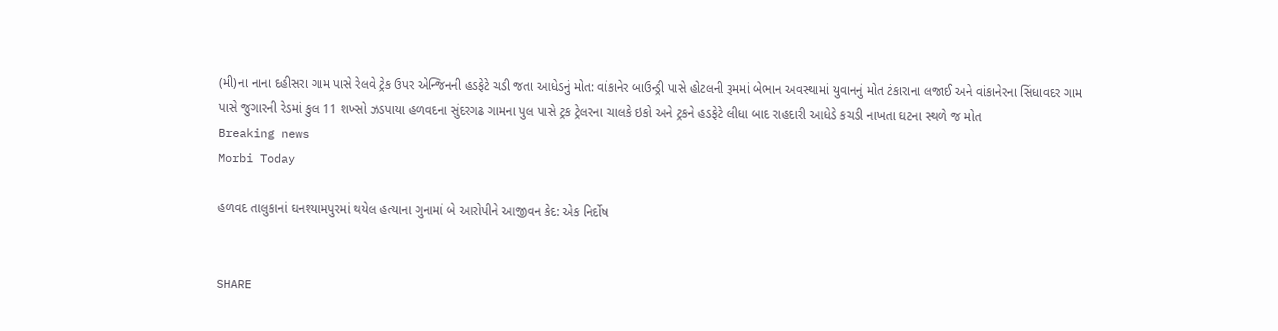(મી)ના નાના દહીસરા ગામ પાસે રેલવે ટ્રેક ઉપર એન્જિનની હડફેટે ચડી જતા આધેડનું મોત: વાંકાનેર બાઉન્ડ્રી પાસે હોટલની રૂમમાં બેભાન અવસ્થામાં યુવાનનું મોત ટંકારાના લજાઈ અને વાંકાનેરના સિંધાવદર ગામ પાસે જુગારની રેડમાં કુલ 11 શખ્સો ઝડપાયા હળવદના સુંદરગઢ ગામના પુલ પાસે ટ્રક ટ્રેલરના ચાલકે ઇકો અને ટ્રકને હડફેટે લીધા બાદ રાહદારી આધેડે કચડી નાખતા ઘટના સ્થળે જ મોત
Breaking news
Morbi Today

હળવદ તાલુકાનાં ઘનશ્યામપુરમાં થયેલ હત્યાના ગુનામાં બે આરોપીને આજીવન કેદ: એક નિર્દોષ


SHARE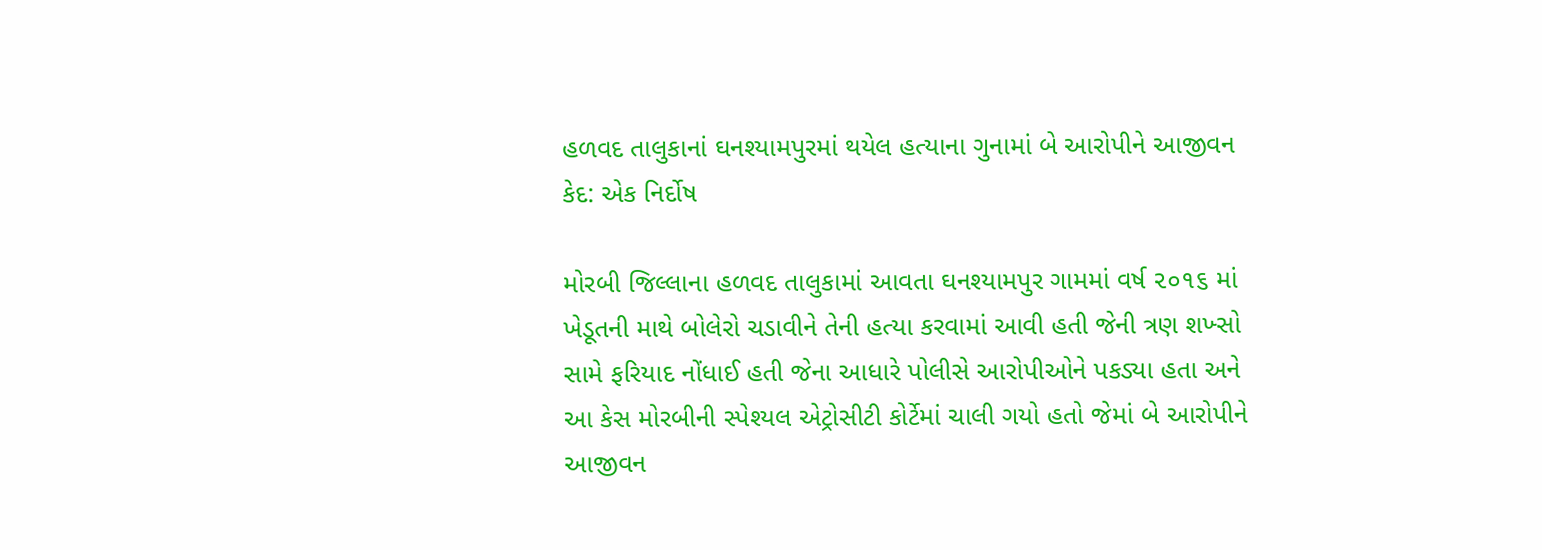હળવદ તાલુકાનાં ઘનશ્યામપુરમાં થયેલ હત્યાના ગુનામાં બે આરોપીને આજીવન કેદ: એક નિર્દોષ

મોરબી જિલ્લાના હળવદ તાલુકામાં આવતા ઘનશ્યામપુર ગામમાં વર્ષ ૨૦૧૬ માં ખેડૂતની માથે બોલેરો ચડાવીને તેની હત્યા કરવામાં આવી હતી જેની ત્રણ શખ્સો સામે ફરિયાદ નોંધાઈ હતી જેના આધારે પોલીસે આરોપીઓને પકડ્યા હતા અને આ કેસ મોરબીની સ્પેશ્યલ એટ્રોસીટી કોર્ટેમાં ચાલી ગયો હતો જેમાં બે આરોપીને આજીવન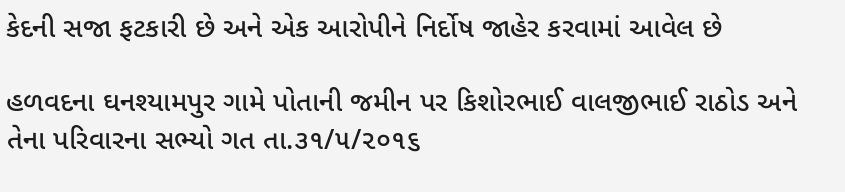કેદની સજા ફટકારી છે અને એક આરોપીને નિર્દોષ જાહેર કરવામાં આવેલ છે

હળવદના ઘનશ્યામપુર ગામે પોતાની જમીન પર કિશોરભાઈ વાલજીભાઈ રાઠોડ અને તેના પરિવારના સભ્યો ગત તા.૩૧/૫/૨૦૧૬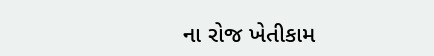ના રોજ ખેતીકામ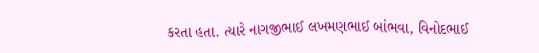કરતા હતા. ત્યારે નાગજીભાઈ લખમણભાઈ બાંભવા, વિનોદભાઈ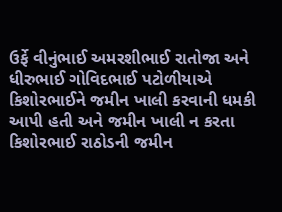ઉર્ફે વીનુંભાઈ અમરશીભાઈ રાતોજા અને ધીરુભાઈ ગોવિદભાઈ પટોળીયાએ કિશોરભાઈને જમીન ખાલી કરવાની ધમકી આપી હતી અને જમીન ખાલી ન કરતા કિશોરભાઈ રાઠોડની જમીન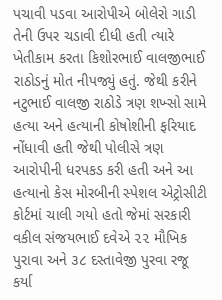પચાવી પડવા આરોપીએ બોલેરો ગાડી તેની ઉપર ચડાવી દીધી હતી ત્યારે ખેતીકામ કરતા કિશોરભાઈ વાલજીભાઈ રાઠોડનું મોત નીપજ્યું હતું. જેથી કરીને નટુભાઈ વાલજી રાઠોડે ત્રણ શખ્સો સામે હત્યા અને હત્યાની કોષોશીની ફરિયાદ નોંધાવી હતી જેથી પોલીસે ત્રણ આરોપીની ધરપકડ કરી હતી અને આ હત્યાનો કેસ મોરબીની સ્પેશલ એટ્રોસીટી કોર્ટમાં ચાલી ગયો હતો જેમાં સરકારી વકીલ સંજયભાઈ દવેએ ૨૨ મૌખિક પુરાવા અને ૩૮ દસ્તાવેજી પુરવા રજૂ કર્યા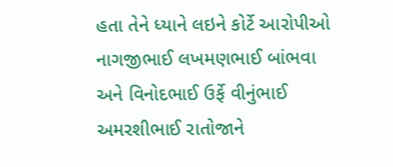હતા તેને ધ્યાને લઇને કોર્ટે આરોપીઓ નાગજીભાઈ લખમણભાઈ બાંભવા અને વિનોદભાઈ ઉર્ફે વીનુંભાઈ અમરશીભાઈ રાતોજાને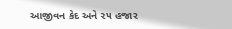આજીવન કેદ અને ૨૫ હજાર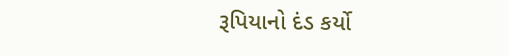રૂપિયાનો દંડ કર્યો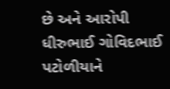છે અને આરોપી ધીરુભાઈ ગોવિદભાઈ પટોળીયાને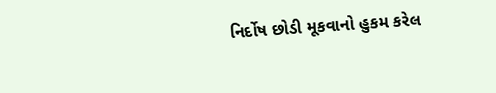નિર્દોષ છોડી મૂકવાનો હુકમ કરેલ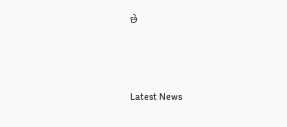છે






Latest News